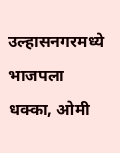उल्हासनगरमध्ये भाजपला धक्का, ओमी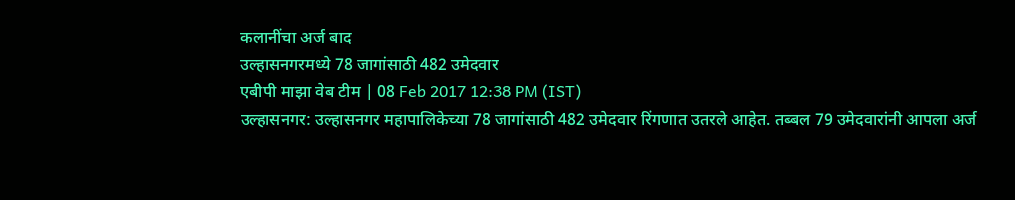कलानींचा अर्ज बाद
उल्हासनगरमध्ये 78 जागांसाठी 482 उमेदवार
एबीपी माझा वेब टीम | 08 Feb 2017 12:38 PM (IST)
उल्हासनगर: उल्हासनगर महापालिकेच्या 78 जागांसाठी 482 उमेदवार रिंगणात उतरले आहेत. तब्बल 79 उमेदवारांनी आपला अर्ज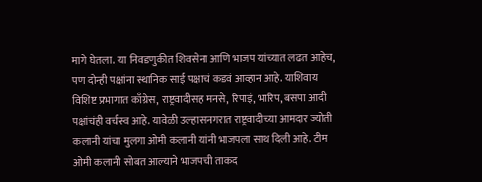मागे घेतला. या निवडणुकीत शिवसेना आणि भाजप यांच्यात लढत आहेच, पण दोन्ही पक्षांना स्थानिक साई पक्षाचं कडवं आव्हान आहे. याशिवाय विशिष्ट प्रभागात काँग्रेस, राष्ट्रवादीसह मनसे, रिपाइं, भारिप, बसपा आदी पक्षांचंही वर्चस्व आहे. यावेळी उल्हासनगरात राष्ट्रवादीच्या आमदार ज्योती कलानी यांचा मुलगा ओमी कलानी यांनी भाजपला साथ दिली आहे. टीम ओमी कलानी सोबत आल्याने भाजपची ताकद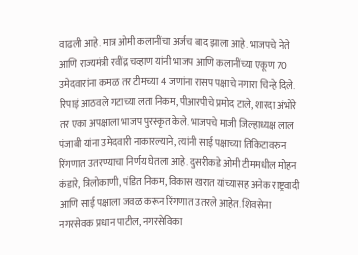वाढली आहे. मात्र ओमी कलानींचा अर्जच बाद झाला आहे. भाजपचे नेते आणि राज्यमंत्री रवींद्र चव्हाण यांनी भाजप आणि कलानींच्या एकूण 70 उमेदवारांना कमळ तर टीमच्या 4 जणांना रासप पक्षाचे नगारा चिन्हे दिले. रिपाइं आठवले गटाच्या लता निकम, पीआरपीचे प्रमोद टाले, शारदा अंभोरे तर एका अपक्षाला भाजप पुरस्कृत केले. भाजपचे माजी जिल्हाध्यक्ष लाल पंजाबी यांना उमेदवारी नाकारल्याने, त्यांनी साई पक्षाच्या तिकिटावरुन रिंगणात उतरण्याचा निर्णय घेतला आहे. दुसरीकडे ओमी टीममधील मोहन कंडारे, त्रिलोकाणी, पंडित निकम, विकास खरात यांच्यासह अनेक राष्ट्रवादी आणि साई पक्षाला जवळ करून रिंगणात उतरले आहेत. शिवसेना नगरसेवक प्रधान पाटील, नगरसेविका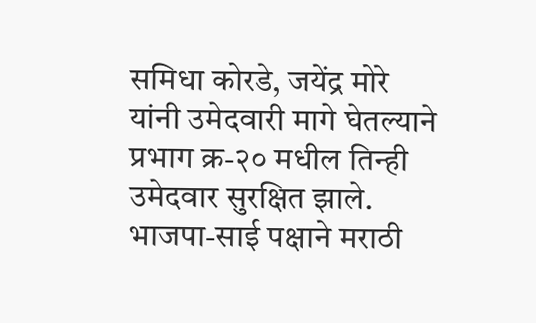समिधा कोरडे, जयेंद्र मोरे यांनी उमेदवारी मागे घेतल्याने प्रभाग क्र-२० मधील तिन्ही उमेदवार सुरक्षित झाले. भाजपा-साई पक्षाने मराठी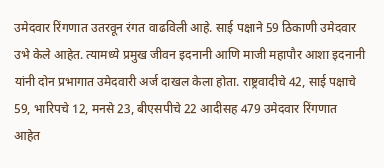उमेदवार रिंगणात उतरवून रंगत वाढविली आहे. साई पक्षाने 59 ठिकाणी उमेदवार उभे केले आहेत. त्यामध्ये प्रमुख जीवन इदनानी आणि माजी महापौर आशा इदनानी यांनी दोन प्रभागात उमेदवारी अर्ज दाखल केला होता. राष्ट्रवादीचे 42, साई पक्षाचे 59, भारिपचे 12, मनसे 23, बीएसपीचे 22 आदीसह 479 उमेदवार रिंगणात आहेत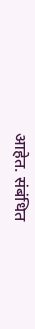आहेत. संबंधित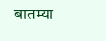बातम्या